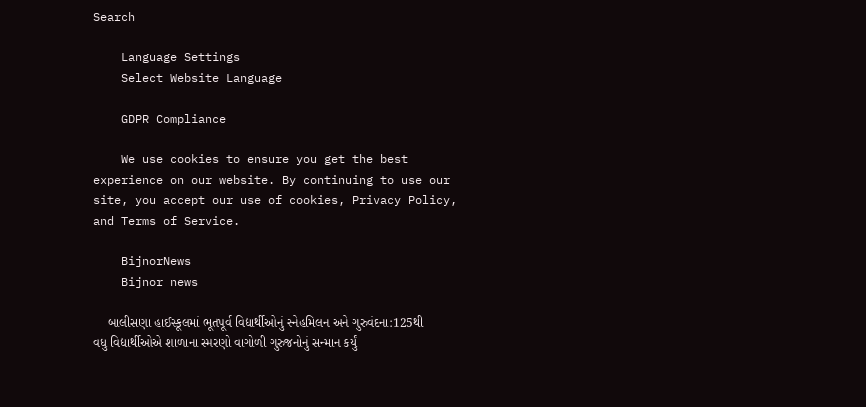Search

    Language Settings
    Select Website Language

    GDPR Compliance

    We use cookies to ensure you get the best experience on our website. By continuing to use our site, you accept our use of cookies, Privacy Policy, and Terms of Service.

    BijnorNews
    Bijnor news

    બાલીસણા હાઈસ્કૂલમાં ભૂતપૂર્વ વિદ્યાર્થીઓનું સ્નેહમિલન અને ગુરુવંદના:125થી વધુ વિદ્યાર્થીઓએ શાળાના સ્મરણો વાગોળી ગુરુજનોનું સન્માન કર્યું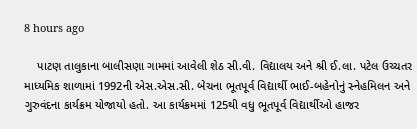8 hours ago

    પાટણ તાલુકાના બાલીસણા ગામમાં આવેલી શેઠ સી.વી. વિદ્યાલય અને શ્રી ઈ.લા. પટેલ ઉચ્ચતર માધ્યમિક શાળામાં 1992ની એસ.એસ.સી. બેચના ભૂતપૂર્વ વિદ્યાર્થી ભાઈ-બહેનોનું સ્નેહમિલન અને ગુરુવંદના કાર્યક્રમ યોજાયો હતો. આ કાર્યક્રમમાં 125થી વધુ ભૂતપૂર્વ વિદ્યાર્થીઓ હાજર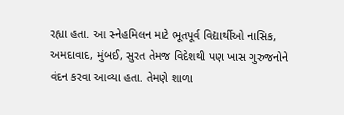રહ્યા હતા. આ સ્નેહમિલન માટે ભૂતપૂર્વ વિદ્યાર્થીઓ નાસિક, અમદાવાદ, મુંબઈ, સુરત તેમજ વિદેશથી પણ ખાસ ગુરુજનોને વંદન કરવા આવ્યા હતા. તેમણે શાળા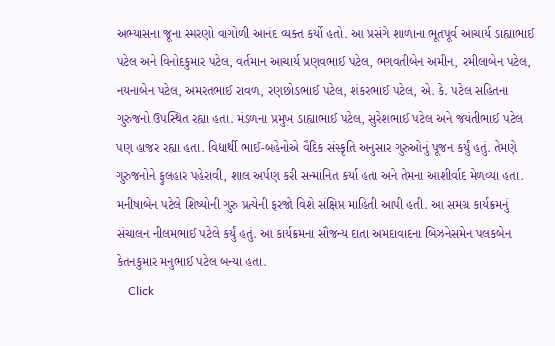અભ્યાસના જૂના સ્મરણો વાગોળી આનંદ વ્યક્ત કર્યો હતો. આ પ્રસંગે શાળાના ભૂતપૂર્વ આચાર્ય ડાહ્યાભાઈ પટેલ અને વિનોદકુમાર પટેલ, વર્તમાન આચાર્ય પ્રણવભાઈ પટેલ, ભગવતીબેન અમીન, રમીલાબેન પટેલ, નયનાબેન પટેલ, અમરતભાઈ રાવળ, રણછોડભાઈ પટેલ, શંકરભાઈ પટેલ, એ. કે. પટેલ સહિતના ગુરુજનો ઉપસ્થિત રહ્યા હતા. મંડળના પ્રમુખ ડાહ્યાભાઈ પટેલ, સુરેશભાઈ પટેલ અને જયંતીભાઈ પટેલ પણ હાજર રહ્યા હતા. વિદ્યાર્થી ભાઈ-બહેનોએ વૈદિક સંસ્કૃતિ અનુસાર ગુરુઓનું પૂજન કર્યું હતું. તેમણે ગુરુજનોને ફુલહાર પહેરાવી, શાલ અર્પણ કરી સન્માનિત કર્યા હતા અને તેમના આશીર્વાદ મેળવ્યા હતા. મનીષાબેન પટેલે શિષ્યોની ગુરુ પ્રત્યેની ફરજો વિશે સંક્ષિપ્ત માહિતી આપી હતી. આ સમગ્ર કાર્યક્રમનું સંચાલન નીલમભાઈ પટેલે કર્યું હતું. આ કાર્યક્રમના સૌજન્ય દાતા અમદાવાદના બિઝનેસમેન પલકબેન કેતનકુમાર મનુભાઈ પટેલ બન્યા હતા.
    Click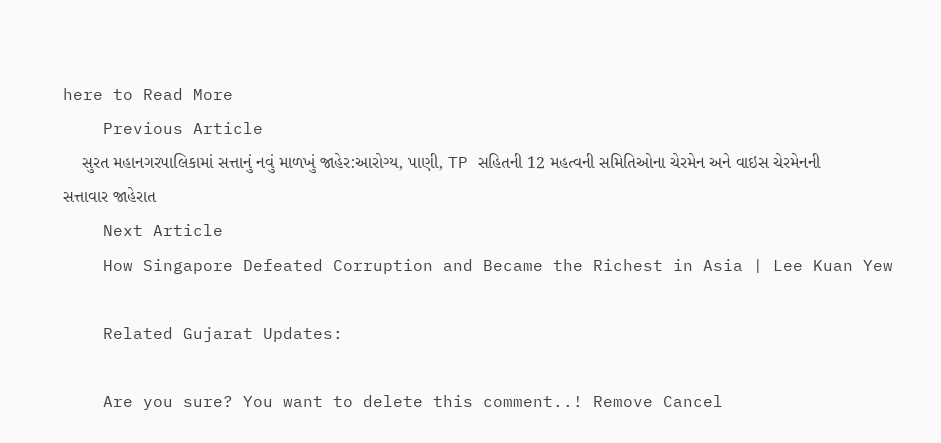here to Read More
    Previous Article
    સુરત મહાનગરપાલિકામાં સત્તાનું નવું માળખું જાહેર:આરોગ્ય, પાણી, TP સહિતની 12 મહત્વની સમિતિઓના ચેરમેન અને વાઇસ ચેરમેનની સત્તાવાર જાહેરાત
    Next Article
    How Singapore Defeated Corruption and Became the Richest in Asia | Lee Kuan Yew

    Related Gujarat Updates:

    Are you sure? You want to delete this comment..! Remove Cancel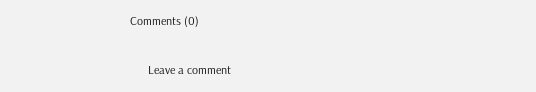Comments (0)

      Leave a comment